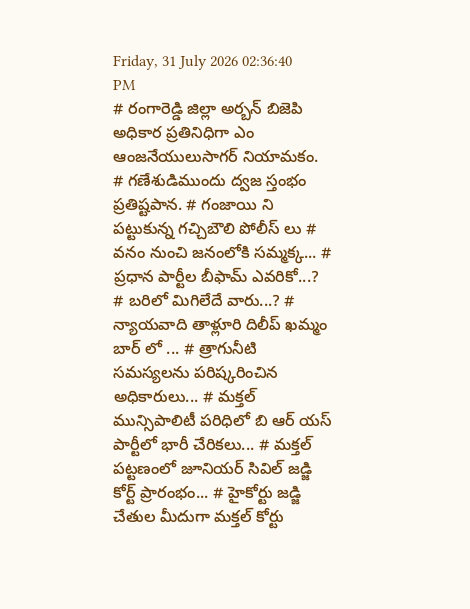Friday, 31 July 2026 02:36:40 PM
# రంగారెడ్డి జిల్లా అర్బన్ బిజెపి అధికార ప్రతినిధిగా ఎం ఆంజనేయులుసాగర్ నియామకం. # గణేశుడిముందు ద్వజ స్తంభం ప్రతిష్టపాన. # గంజాయి ని పట్టుకున్న గచ్చిబౌలి పోలీస్ లు # వనం నుంచి జనంలోకి సమ్మక్క... # ప్రధాన పార్టీల బీఫామ్ ఎవరికో...? # బరిలో మిగిలేదే వారు...? # న్యాయవాది తాళ్లూరి దిలీప్ ఖమ్మం బార్ లో ... # త్రాగునీటి సమస్యలను పరిష్కరించిన అధికారులు... # మక్తల్ మున్సిపాలిటీ పరిధిలో బి ఆర్ యస్ పార్టీలో భారీ చేరికలు... # మక్తల్ పట్టణంలో జూనియర్ సివిల్ జడ్జి కోర్ట్ ప్రారంభం... # హైకోర్టు జడ్జి చేతుల మీదుగా మక్తల్ కోర్టు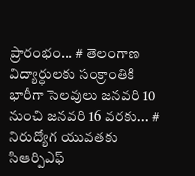ప్రారంభం... # తెలంగాణ విద్యార్ధులకు సంక్రాంతికి భారీగా సెలవులు జనవరి 10 నుంచి జనవరి 16 వరకు... # నిరుద్యోగ యువతకు సిఆర్పిఎఫ్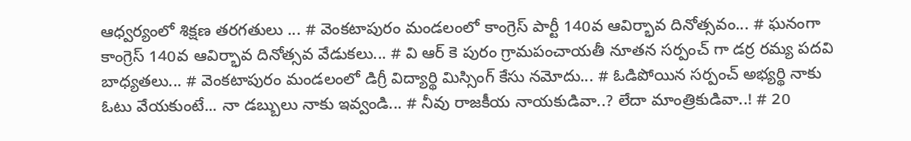ఆధ్వర్యంలో శిక్షణ తరగతులు ... # వెంకటాపురం మండలంలో కాంగ్రెస్ పార్టీ 140వ ఆవిర్భావ దినోత్సవం... # ఘనంగా కాంగ్రెస్ 140వ ఆవిర్భావ దినోత్సవ వేడుకలు... # వి ఆర్ కె పురం గ్రామపంచాయతీ నూతన సర్పంచ్ గా డర్ర రమ్య పదవి బాధ్యతలు... # వెంకటాపురం మండలంలో డిగ్రీ విద్యార్థి మిస్సింగ్ కేసు నమోదు... # ఓడిపోయిన సర్పంచ్ అభ్యర్థి నాకు ఓటు వేయకుంటే... నా డబ్బులు నాకు ఇవ్వండి... # నీవు రాజకీయ నాయకుడివా..? లేదా మాంత్రికుడివా..! # 20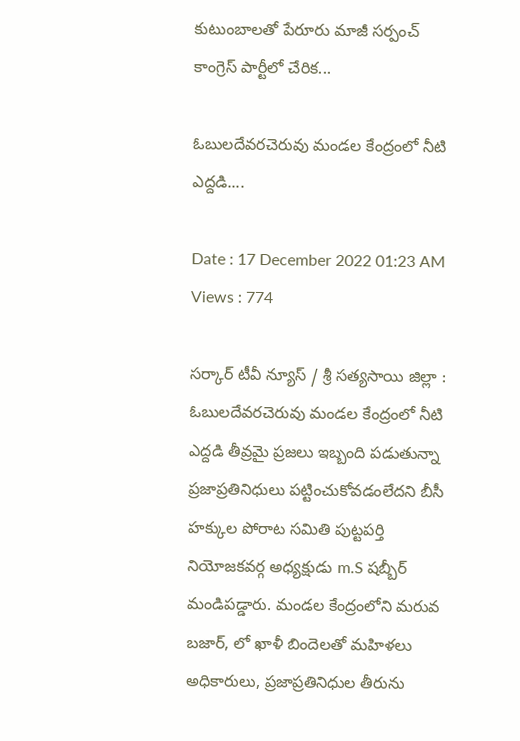కుటుంబాలతో పేరూరు మాజీ సర్పంచ్ కాంగ్రెస్ పార్టీలో చేరిక...

ఓబులదేవరచెరువు మండల కేంద్రంలో నీటి ఎద్దడి....

Date : 17 December 2022 01:23 AM Views : 774

సర్కార్ టీవీ న్యూస్ / శ్రీ సత్యసాయి జిల్లా : ఓబులదేవరచెరువు మండల కేంద్రంలో నీటి ఎద్దడి తీవ్రమై ప్రజలు ఇబ్బంది పడుతున్నా ప్రజాప్రతినిధులు పట్టించుకోవడంలేదని బీసీ హక్కుల పోరాట సమితి పుట్టపర్తి నియోజకవర్గ అధ్యక్షుడు m.S షబ్బీర్ మండిపడ్డారు. మండల కేంద్రంలోని మరువ బజార్, లో ఖాళీ బిందెలతో మహిళలు అధికారులు, ప్రజాప్రతినిధుల తీరును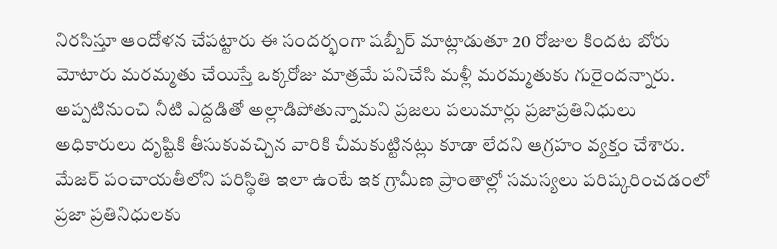నిరసిస్తూ ఆందోళన చేపట్టారు ఈ సందర్భంగా షబ్బీర్ మాట్లాడుతూ 20 రోజుల కిందట బోరు మోటారు మరమ్మతు చేయిస్తే ఒక్కరోజు మాత్రమే పనిచేసి మళ్లీ మరమ్మతుకు గురైందన్నారు. అప్పటినుంచి నీటి ఎద్దడితో అల్లాడిపోతున్నామని ప్రజలు పలుమార్లు ప్రజాప్రతినిధులు అధికారులు దృష్టికి తీసుకువచ్చిన వారికి చీమకుట్టినట్లు కూడా లేదని ఆగ్రహం వ్యక్తం చేశారు. మేజర్ పంచాయతీలోని పరిస్థితి ఇలా ఉంటే ఇక గ్రామీణ ప్రాంతాల్లో సమస్యలు పరిష్కరించడంలో ప్రజా ప్రతినిధులకు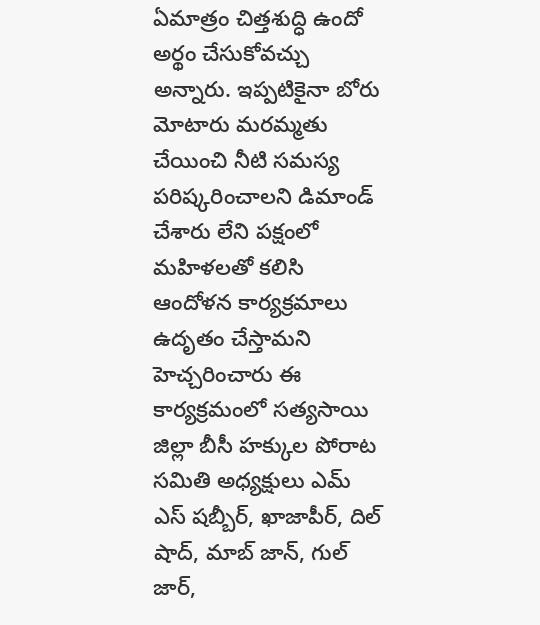ఏమాత్రం చిత్తశుద్ధి ఉందో అర్థం చేసుకోవచ్చు అన్నారు. ఇప్పటికైనా బోరు మోటారు మరమ్మతు చేయించి నీటి సమస్య పరిష్కరించాలని డిమాండ్ చేశారు లేని పక్షంలో మహిళలతో కలిసి ఆందోళన కార్యక్రమాలు ఉదృతం చేస్తామని హెచ్చరించారు ఈ కార్యక్రమంలో సత్యసాయి జిల్లా బీసీ హక్కుల పోరాట సమితి అధ్యక్షులు ఎమ్ ఎస్ షబ్బీర్, ఖాజాపీర్, దిల్ షాద్, మాబ్ జాన్, గుల్ జార్,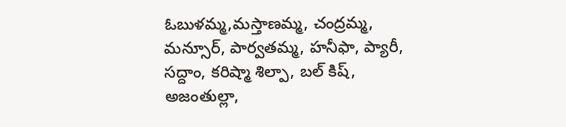ఓబుళమ్మ,మస్తాణమ్మ, చంద్రమ్మ, మన్సూర్, పార్వతమ్మ, హనీఫా, ప్యారీ, సద్దాం, కరిష్మా శిల్పా, బల్ కిష్, అజంతుల్లా,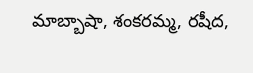మాబ్బాషా, శంకరమ్మ, రషీద,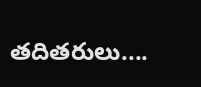తదితరులు....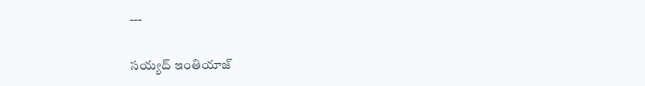---

సయ్యద్ ఇంతియాజ్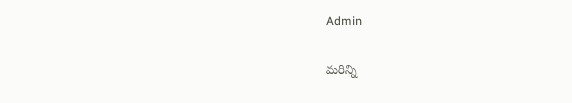Admin

మరిన్ని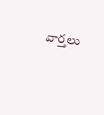వార్తలు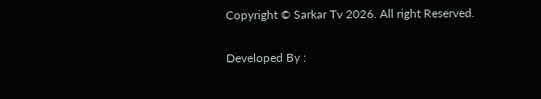Copyright © Sarkar Tv 2026. All right Reserved.

Developed By :